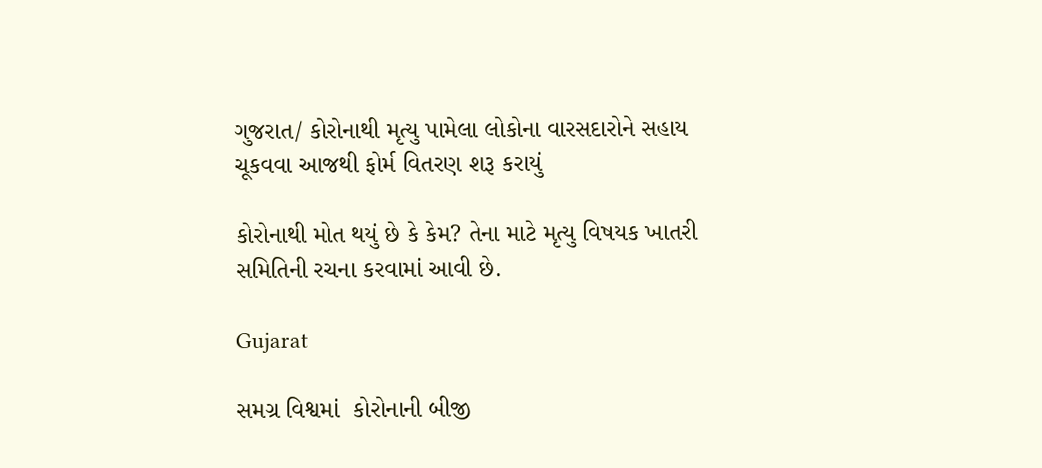ગુજરાત/ કોરોનાથી મૃત્યુ પામેલા લોકોના વારસદારોને સહાય ચૂકવવા આજથી ફોર્મ વિતરણ શરૂ કરાયું

કોરોનાથી મોત થયું છે કે કેમ? તેના માટે મૃત્યુ વિષયક ખાતરી સમિતિની રચના કરવામાં આવી છે.

Gujarat

સમગ્ર વિશ્વમાં  કોરોનાની બીજી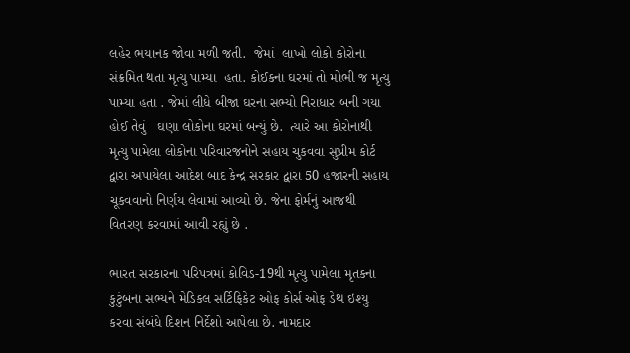લહેર ભયાનક જોવા મળી જતી.  જેમાં  લાખો લોકો કોરોના સંક્રમિત થતા મૃત્યુ પામ્યા  હતા. કોઈકના ઘરમાં તો મોભી જ મૃત્યુ પામ્યા હતા . જેમાં લીધે બીજા ઘરના સભ્યો નિરાધાર બની ગયા હોઈ તેવું   ઘણા લોકોના ઘરમાં બન્યું છે.  ત્યારે આ કોરોનાથી મૃત્યુ પામેલા લોકોના પરિવારજનોને સહાય ચુકવવા સુપ્રીમ કોર્ટ દ્વારા અપાયેલા આદેશ બાદ કેન્દ્ર સરકાર દ્વારા 50 હજારની સહાય ચૂકવવાનો નિર્ણય લેવામાં આવ્યો છે. જેના ફોર્મનું આજથી વિતરણ કરવામાં આવી રહ્યું છે .

ભારત સરકારના પરિપત્રમાં કોવિડ-19થી મૃત્યુ પામેલા મૃતકના કુટુંબના સભ્યને મેડિકલ સર્ટિફિકેટ ઓફ કોર્સ ઓફ ડેથ ઇશ્યુ કરવા સંબંધે દિશન નિર્દેશો આપેલા છે. નામદાર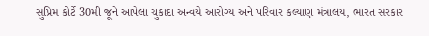સુપ્રિમ કોર્ટે 30મી જૂને આપેલા ચુકાદા અન્વયે આરોગ્ય અને પરિવાર કલ્યાણ મંત્રાલય, ભારત સરકાર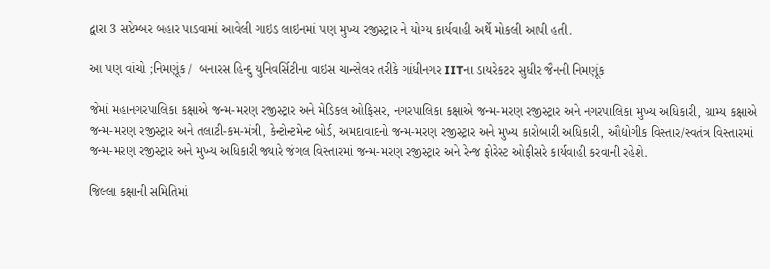દ્વારા 3 સપ્ટેમ્બર બહાર પાડવામાં આવેલી ગાઇડ લાઇનમાં પણ મુખ્ય રજીસ્ટ્રાર ને યોગ્ય કાર્યવાહી અર્થે મોકલી આપી હતી.

આ પણ વાંચો ;નિમણૂંક /  બનારસ હિન્દુ યુનિવર્સિટીના વાઇસ ચાન્સેલર તરીકે ગાંધીનગર IITના ડાયરેકટર સુધીર જૈનની નિમણૂંક

જેમાં મહાનગરપાલિકા કક્ષાએ જન્મ-મરણ રજીસ્ટ્રાર અને મેડિકલ ઓફિસર, નગરપાલિકા કક્ષાએ જન્મ-મરણ રજીસ્ટ્રાર અને નગરપાલિકા મુખ્ય અધિકારી, ગ્રામ્ય કક્ષાએ જન્મ-મરણ રજીસ્ટ્રાર અને તલાટી-કમ-મંત્રી, કેન્ટોન્ટમેન્ટ બોર્ડ, અમદાવાદનો જન્મ-મરણ રજીસ્ટ્રાર અને મુખ્ય કારોબારી અધિકારી, ઔદ્યોગીક વિસ્તાર/સ્વતંત્ર વિસ્તારમાં જન્મ-મરણ રજીસ્ટ્રાર અને મુખ્ય અધિકારી જ્યારે જંગલ વિસ્તારમાં જન્મ-મરણ રજીસ્ટ્રાર અને રેન્જ ફોરેસ્ટ ઓફીસરે કાર્યવાહી કરવાની રહેશે.

જિલ્લા કક્ષાની સમિતિમાં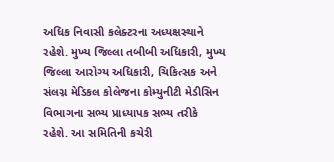અધિક નિવાસી કલેક્ટરના અધ્યક્ષસ્થાને રહેશે. મુખ્ય જિલ્લા તબીબી અધિકારી, મુખ્ય જિલ્લા આરોગ્ય અધિકારી, ચિકિત્સક અને સંલગ્ન મેડિકલ કોલેજના કોમ્યુનીટી મેડીસિન વિભાગના સભ્ય પ્રાધ્યાપક સભ્ય તરીકે રહેશે. આ સમિતિની કચેરી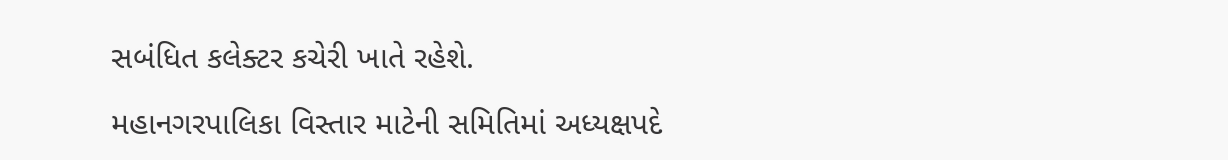સબંધિત કલેક્ટર કચેરી ખાતે રહેશે.

મહાનગરપાલિકા વિસ્તાર માટેની સમિતિમાં અધ્યક્ષપદે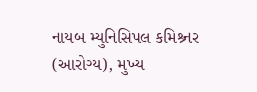નાયબ મ્યુનિસિપલ કમિશ્ર્નર (આરોગ્ય), મુખ્ય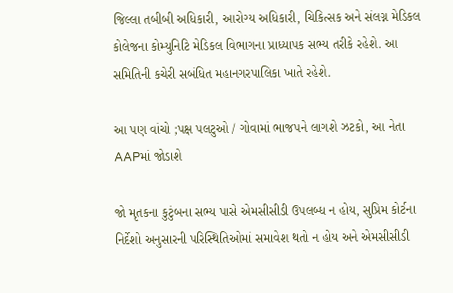જિલ્લા તબીબી અધિકારી, આરોગ્ય અધિકારી, ચિકિત્સક અને સંલગ્ન મેડિકલ કોલેજના કોમ્યુનિટિ મેડિકલ વિભાગના પ્રાધ્યાપક સભ્ય તરીકે રહેશે. આ સમિતિની કચેરી સબંધિત મહાનગરપાલિકા ખાતે રહેશે.

આ પણ વાંચો ;પક્ષ પલટુઓ / ગોવામાં ભાજપને લાગશે ઝટકો, આ નેતા AAPમાં જોડાશે

જો મૃતકના કુટુંબના સભ્ય પાસે એમસીસીડી ઉપલબ્ધ ન હોય, સુપ્રિમ કોર્ટના નિર્દેશો અનુસારની પરિસ્થિતિઓમાં સમાવેશ થતો ન હોય અને એમસીસીડી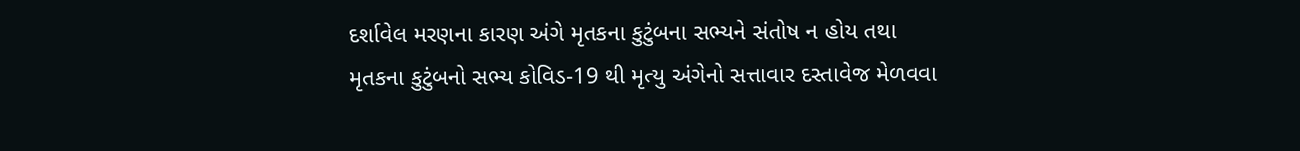દર્શાવેલ મરણના કારણ અંગે મૃતકના કુટુંબના સભ્યને સંતોષ ન હોય તથા મૃતકના કુટુંબનો સભ્ય કોવિડ-19 થી મૃત્યુ અંગેનો સત્તાવાર દસ્તાવેજ મેળવવા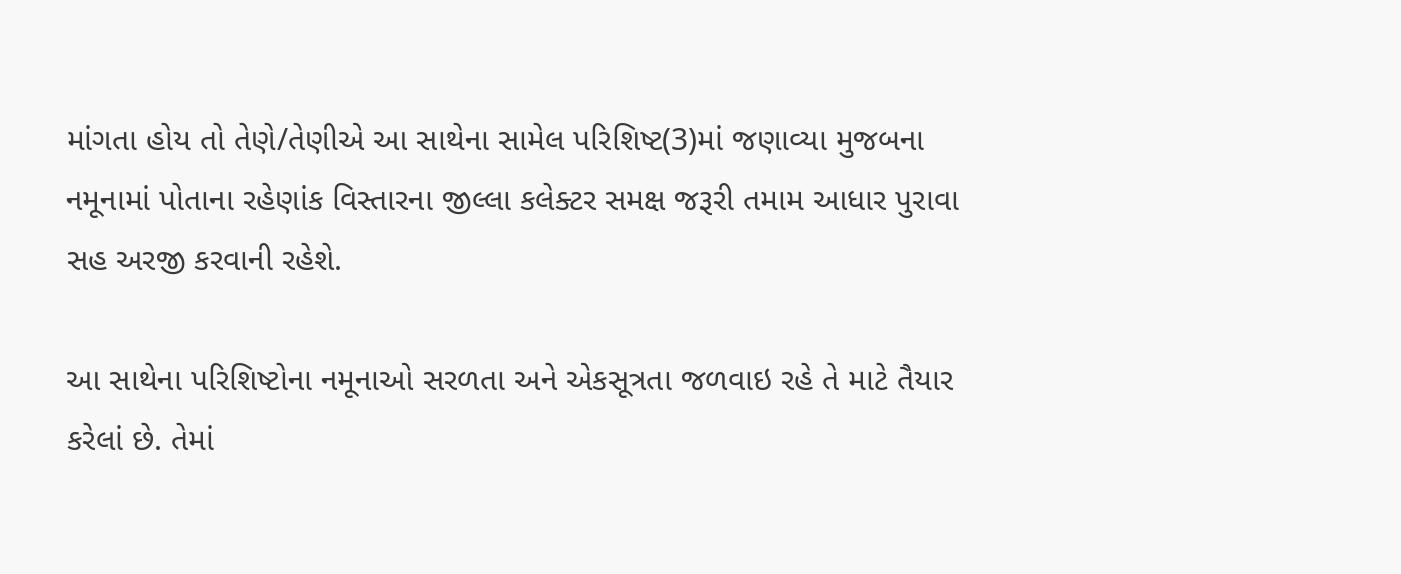માંગતા હોય તો તેણે/તેણીએ આ સાથેના સામેલ પરિશિષ્ટ(3)માં જણાવ્યા મુજબના નમૂનામાં પોતાના રહેણાંક વિસ્તારના જીલ્લા કલેક્ટર સમક્ષ જરૂરી તમામ આધાર પુરાવા સહ અરજી કરવાની રહેશે.

આ સાથેના પરિશિષ્ટોના નમૂનાઓ સરળતા અને એકસૂત્રતા જળવાઇ રહે તે માટે તૈયાર કરેલાં છે. તેમાં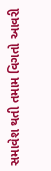સમાવેશ થતી તમામ વિગતો આવરી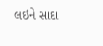લઇને સાદા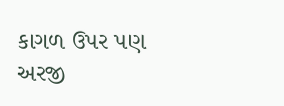કાગળ ઉપર પણ અરજી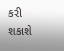કરી શકાશે